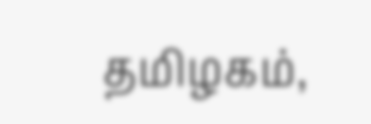தமிழகம்,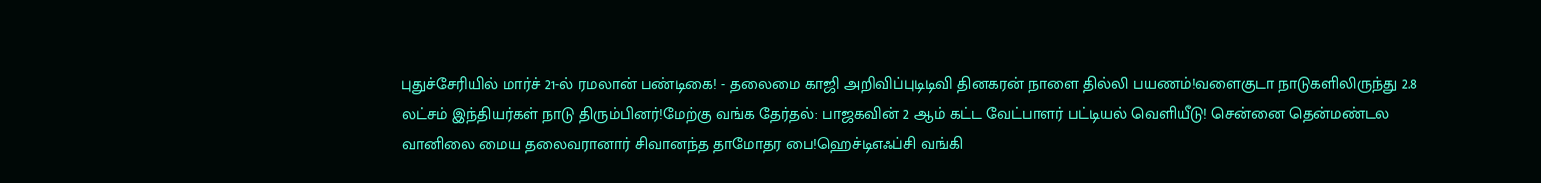புதுச்சேரியில் மார்ச் 21-ல் ரமலான் பண்டிகை! - தலைமை காஜி அறிவிப்புடிடிவி தினகரன் நாளை தில்லி பயணம்!வளைகுடா நாடுகளிலிருந்து 2.8 லட்சம் இந்தியர்கள் நாடு திரும்பினர்!மேற்கு வங்க தேர்தல்: பாஜகவின் 2 ஆம் கட்ட வேட்பாளர் பட்டியல் வெளியீடு! சென்னை தென்மண்டல வானிலை மைய தலைவரானார் சிவானந்த தாமோதர பை!ஹெச்டிஎஃப்சி வங்கி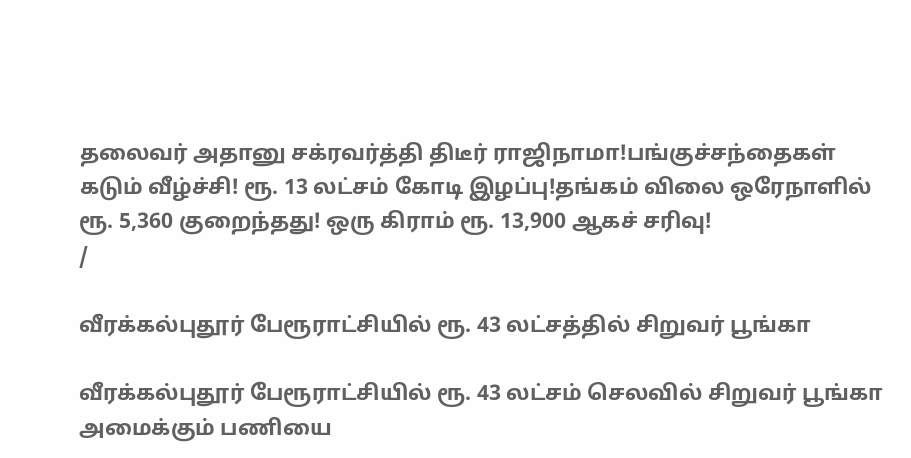தலைவர் அதானு சக்ரவர்த்தி திடீர் ராஜிநாமா!பங்குச்சந்தைகள் கடும் வீழ்ச்சி! ரூ. 13 லட்சம் கோடி இழப்பு!தங்கம் விலை ஒரேநாளில் ரூ. 5,360 குறைந்தது! ஒரு கிராம் ரூ. 13,900 ஆகச் சரிவு!
/

வீரக்கல்புதூர் பேரூராட்சியில் ரூ. 43 லட்சத்தில் சிறுவர் பூங்கா

வீரக்கல்புதூர் பேரூராட்சியில் ரூ. 43 லட்சம் செலவில் சிறுவர் பூங்கா அமைக்கும் பணியை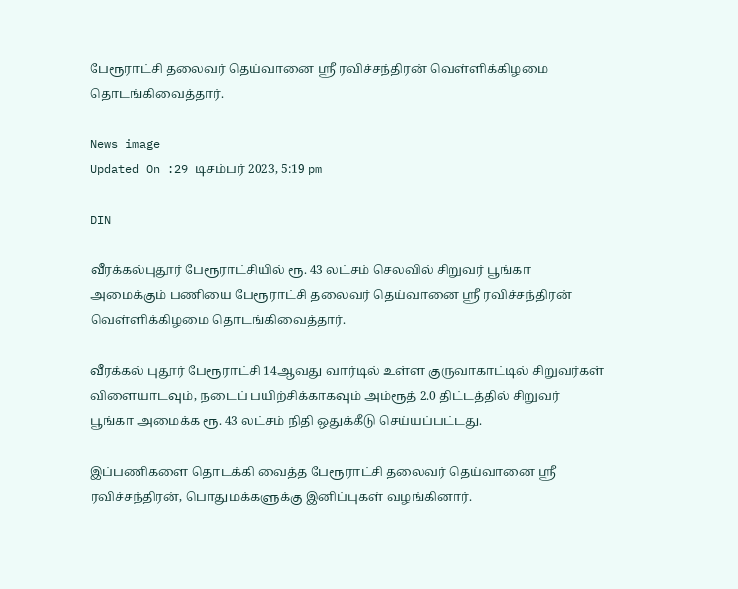பேரூராட்சி தலைவர் தெய்வானை ஸ்ரீ ரவிச்சந்திரன் வெள்ளிக்கிழமை தொடங்கிவைத்தார்.

News image
Updated On :29 டிசம்பர் 2023, 5:19 pm

DIN

வீரக்கல்புதூர் பேரூராட்சியில் ரூ. 43 லட்சம் செலவில் சிறுவர் பூங்கா அமைக்கும் பணியை பேரூராட்சி தலைவர் தெய்வானை ஸ்ரீ ரவிச்சந்திரன் வெள்ளிக்கிழமை தொடங்கிவைத்தார்.

வீரக்கல் புதூர் பேரூராட்சி 14ஆவது வார்டில் உள்ள குருவாகாட்டில் சிறுவர்கள் விளையாடவும், நடைப் பயிற்சிக்காகவும் அம்ரூத் 2.0 திட்டத்தில் சிறுவர் பூங்கா அமைக்க ரூ. 43 லட்சம் நிதி ஒதுக்கீடு செய்யப்பட்டது.

இப்பணிகளை தொடக்கி வைத்த பேரூராட்சி தலைவர் தெய்வானை ஸ்ரீ ரவிச்சந்திரன், பொதுமக்களுக்கு இனிப்புகள் வழங்கினார்.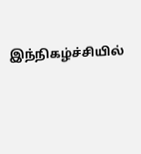இந்நிகழ்ச்சியில்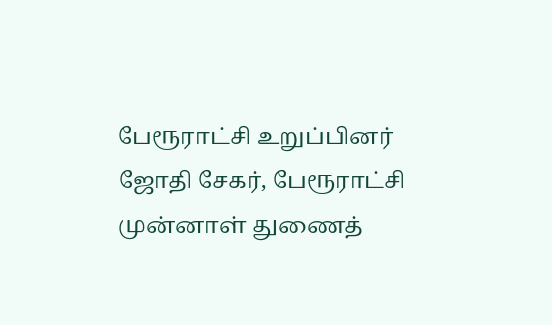பேரூராட்சி உறுப்பினர் ஜோதி சேகர், பேரூராட்சி முன்னாள் துணைத்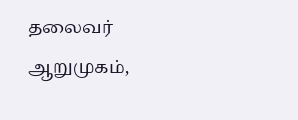தலைவர் ஆறுமுகம்,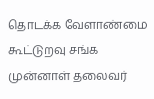தொடக்க வேளாண்மை கூட்டுறவு சங்க முன்னாள் தலைவர்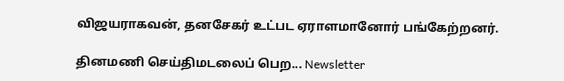விஜயராகவன், தனசேகர் உட்பட ஏராளமானோர் பங்கேற்றனர்.

தினமணி செய்திமடலைப் பெற... Newsletter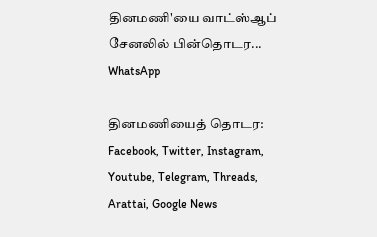தினமணி'யை வாட்ஸ்ஆப் சேனலில் பின்தொடர... WhatsApp

தினமணியைத் தொடர: Facebook, Twitter, Instagram, Youtube, Telegram, Threads, Arattai, Google News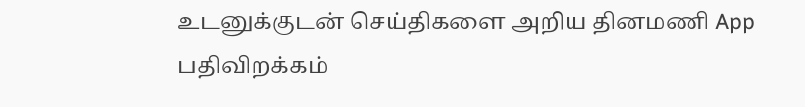உடனுக்குடன் செய்திகளை அறிய தினமணி App பதிவிறக்கம்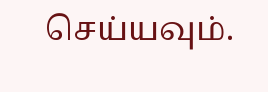செய்யவும்.